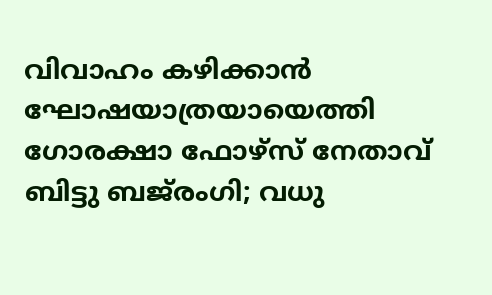വിവാഹം കഴിക്കാൻ ഘോഷയാത്രയായെത്തി ഗോരക്ഷാ ഫോഴ്‌സ് നേതാവ് ബിട്ടു ബജ്‌രംഗി; വധു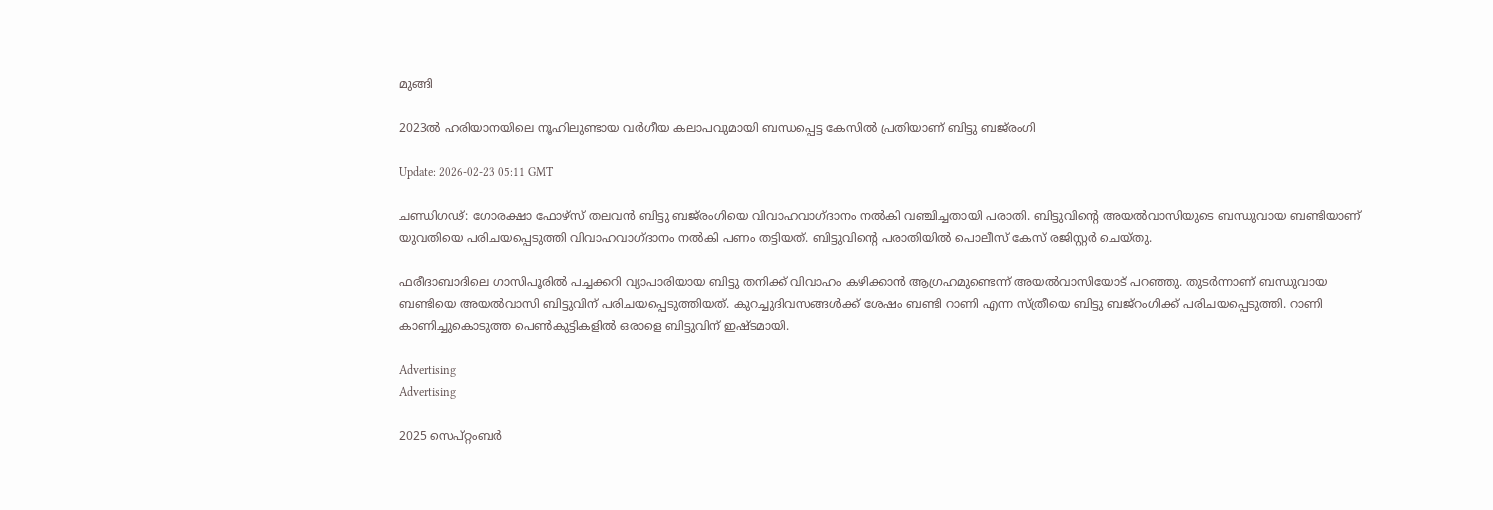മുങ്ങി

2023ൽ ഹരിയാനയിലെ നൂഹിലുണ്ടായ വർഗീയ കലാപവുമായി ബന്ധപ്പെട്ട കേസിൽ പ്രതിയാണ് ബിട്ടു ബജ്‌രംഗി

Update: 2026-02-23 05:11 GMT

ചണ്ഡിഗഢ്: ഗോരക്ഷാ ഫോഴ്‌സ് തലവൻ ബിട്ടു ബജ്‌രംഗിയെ വിവാഹവാഗ്ദാനം നൽകി വഞ്ചിച്ചതായി പരാതി. ബിട്ടുവിന്റെ അയൽവാസിയുടെ ബന്ധുവായ ബണ്ടിയാണ് യുവതിയെ പരിചയപ്പെടുത്തി വിവാഹവാഗ്ദാനം നൽകി പണം തട്ടിയത്. ബിട്ടുവിന്റെ പരാതിയിൽ പൊലീസ് കേസ് രജിസ്റ്റർ ചെയ്തു.

ഫരീദാബാദിലെ ഗാസിപൂരിൽ പച്ചക്കറി വ്യാപാരിയായ ബിട്ടു തനിക്ക് വിവാഹം കഴിക്കാൻ ആഗ്രഹമുണ്ടെന്ന് അയൽവാസിയോട് പറഞ്ഞു. തുടർന്നാണ് ബന്ധുവായ ബണ്ടിയെ അയൽവാസി ബിട്ടുവിന് പരിചയപ്പെടുത്തിയത്. കുറച്ചുദിവസങ്ങൾക്ക് ശേഷം ബണ്ടി റാണി എന്ന സ്ത്രീയെ ബിട്ടു ബജ്‌റംഗിക്ക് പരിചയപ്പെടുത്തി. റാണി കാണിച്ചുകൊടുത്ത പെൺകുട്ടികളിൽ ഒരാളെ ബിട്ടുവിന് ഇഷ്ടമായി.

Advertising
Advertising

2025 സെപ്റ്റംബർ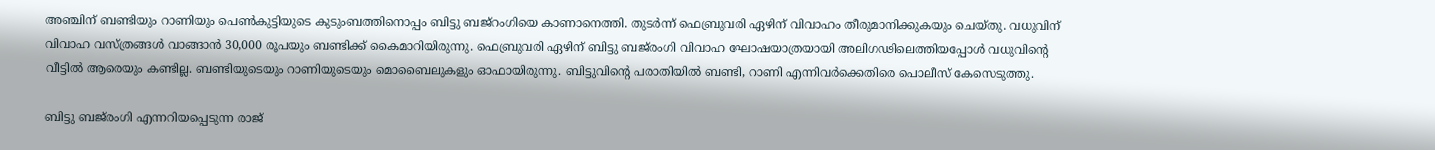അഞ്ചിന് ബണ്ടിയും റാണിയും പെൺകുട്ടിയുടെ കുടുംബത്തിനൊപ്പം ബിട്ടു ബജ്‌റംഗിയെ കാണാനെത്തി. തുടർന്ന് ഫെബ്രുവരി ഏഴിന് വിവാഹം തീരുമാനിക്കുകയും ചെയ്തു. വധുവിന് വിവാഹ വസ്ത്രങ്ങൾ വാങ്ങാൻ 30,000 രൂപയും ബണ്ടിക്ക് കൈമാറിയിരുന്നു. ഫെബ്രുവരി ഏഴിന് ബിട്ടു ബജ്‌രംഗി വിവാഹ ഘോഷയാത്രയായി അലിഗഢിലെത്തിയപ്പോൾ വധുവിന്റെ വീട്ടിൽ ആരെയും കണ്ടില്ല. ബണ്ടിയുടെയും റാണിയുടെയും മൊബൈലുകളും ഓഫായിരുന്നു. ബിട്ടുവിന്റെ പരാതിയിൽ ബണ്ടി, റാണി എന്നിവർക്കെതിരെ പൊലീസ് കേസെടുത്തു.

ബിട്ടു ബജ്‌രംഗി എന്നറിയപ്പെടുന്ന രാജ്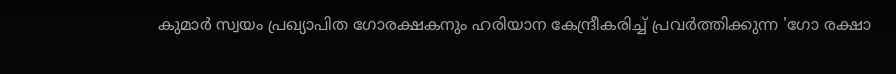കുമാർ സ്വയം പ്രഖ്യാപിത ഗോരക്ഷകനും ഹരിയാന കേന്ദ്രീകരിച്ച് പ്രവർത്തിക്കുന്ന 'ഗോ രക്ഷാ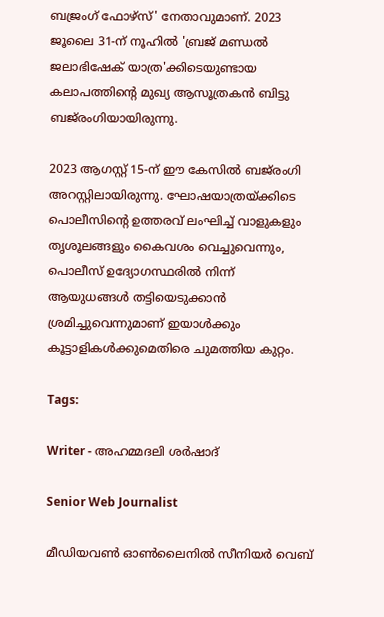ബജ്രംഗ് ഫോഴ്സ്' നേതാവുമാണ്. 2023 ജൂലൈ 31-ന് നൂഹിൽ 'ബ്രജ് മണ്ഡൽ ജലാഭിഷേക് യാത്ര'ക്കിടെയുണ്ടായ കലാപത്തിന്റെ മുഖ്യ ആസൂത്രകൻ ബിട്ടു ബജ്‌രംഗിയായിരുന്നു.

2023 ആഗസ്റ്റ് 15-ന് ഈ കേസിൽ ബജ്‌രംഗി അറസ്റ്റിലായിരുന്നു. ഘോഷയാത്രയ്ക്കിടെ പൊലീസിന്റെ ഉത്തരവ് ലംഘിച്ച് വാളുകളും തൃശൂലങ്ങളും കൈവശം വെച്ചുവെന്നും, പൊലീസ് ഉദ്യോഗസ്ഥരിൽ നിന്ന് ആയുധങ്ങൾ തട്ടിയെടുക്കാൻ ശ്രമിച്ചുവെന്നുമാണ് ഇയാൾക്കും കൂട്ടാളികൾക്കുമെതിരെ ചുമത്തിയ കുറ്റം.

Tags:

Writer - അഹമ്മദലി ശര്‍ഷാദ്

Senior Web Journalist

മീഡിയവൺ ഓൺലൈനിൽ സീനിയർ വെബ്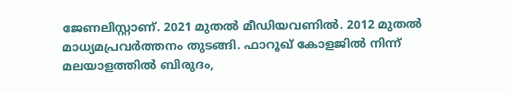ജേണലിസ്റ്റാണ്. 2021 മുതൽ മീഡിയവണിൽ. 2012 മുതൽ മാധ്യമപ്രവർത്തനം തുടങ്ങി. ഫാറൂഖ് കോളജിൽ നിന്ന് മലയാളത്തിൽ ബിരുദം,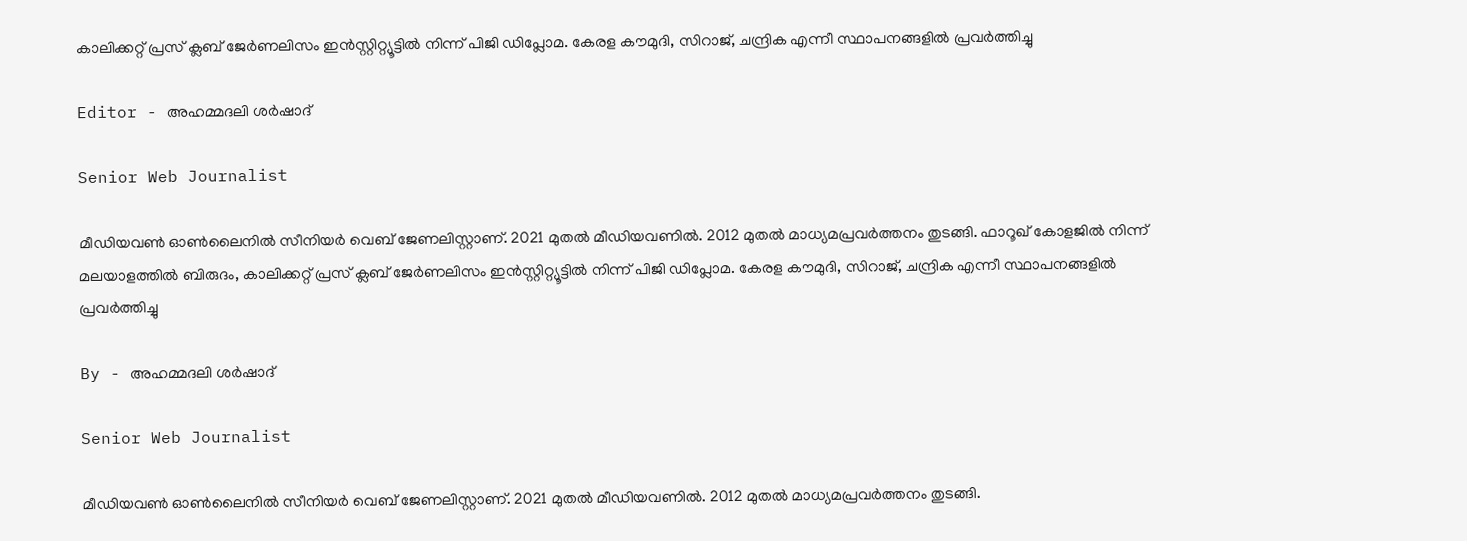കാലിക്കറ്റ് പ്രസ് ക്ലബ് ജേർണലിസം ഇൻസ്റ്റിറ്റ്യൂട്ടിൽ നിന്ന് പിജി ഡിപ്ലോമ. കേരള കൗമുദി, സിറാജ്, ചന്ദ്രിക എന്നീ സ്ഥാപനങ്ങളിൽ പ്രവർത്തിച്ചു

Editor - അഹമ്മദലി ശര്‍ഷാദ്

Senior Web Journalist

മീഡിയവൺ ഓൺലൈനിൽ സീനിയർ വെബ് ജേണലിസ്റ്റാണ്. 2021 മുതൽ മീഡിയവണിൽ. 2012 മുതൽ മാധ്യമപ്രവർത്തനം തുടങ്ങി. ഫാറൂഖ് കോളജിൽ നിന്ന് മലയാളത്തിൽ ബിരുദം, കാലിക്കറ്റ് പ്രസ് ക്ലബ് ജേർണലിസം ഇൻസ്റ്റിറ്റ്യൂട്ടിൽ നിന്ന് പിജി ഡിപ്ലോമ. കേരള കൗമുദി, സിറാജ്, ചന്ദ്രിക എന്നീ സ്ഥാപനങ്ങളിൽ പ്രവർത്തിച്ചു

By - അഹമ്മദലി ശര്‍ഷാദ്

Senior Web Journalist

മീഡിയവൺ ഓൺലൈനിൽ സീനിയർ വെബ് ജേണലിസ്റ്റാണ്. 2021 മുതൽ മീഡിയവണിൽ. 2012 മുതൽ മാധ്യമപ്രവർത്തനം തുടങ്ങി.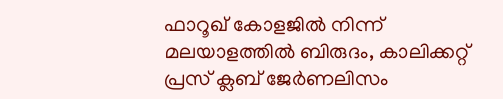ഫാറൂഖ് കോളജിൽ നിന്ന് മലയാളത്തിൽ ബിരുദം, കാലിക്കറ്റ് പ്രസ് ക്ലബ് ജേർണലിസം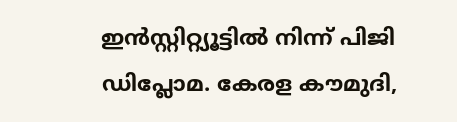ഇൻസ്റ്റിറ്റ്യൂട്ടിൽ നിന്ന് പിജി ഡിപ്ലോമ. കേരള കൗമുദി,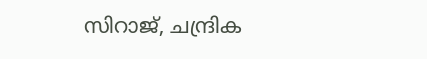സിറാജ്, ചന്ദ്രിക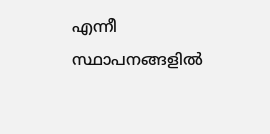എന്നീ സ്ഥാപനങ്ങളിൽ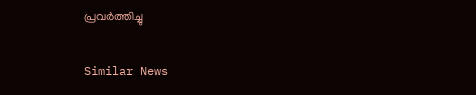പ്രവർത്തിച്ചു

Similar News